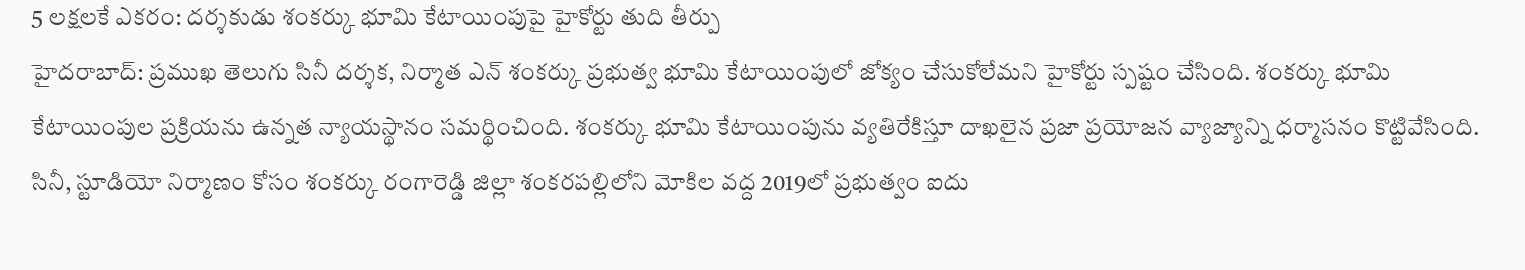5 లక్షలకే ఎకరం: దర్శకుడు శంకర్కు భూమి కేటాయింపుపై హైకోర్టు తుది తీర్పు
హైదరాబాద్: ప్రముఖ తెలుగు సినీ దర్శక, నిర్మాత ఎన్ శంకర్కు ప్రభుత్వ భూమి కేటాయింపులో జోక్యం చేసుకోలేమని హైకోర్టు స్పష్టం చేసింది. శంకర్కు భూమి కేటాయింపుల ప్రక్రియను ఉన్నత న్యాయస్థానం సమర్థించింది. శంకర్కు భూమి కేటాయింపును వ్యతిరేకిస్తూ దాఖలైన ప్రజా ప్రయోజన వ్యాజ్యాన్ని ధర్మాసనం కొట్టివేసింది.
సినీ, స్టూడియో నిర్మాణం కోసం శంకర్కు రంగారెడ్డి జిల్లా శంకరపల్లిలోని మోకిల వద్ద 2019లో ప్రభుత్వం ఐదు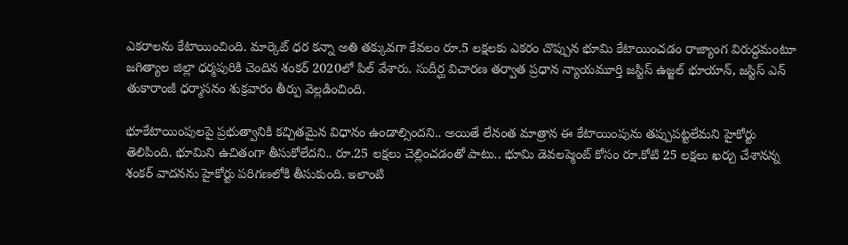ఎకరాలను కేటాయించింది. మార్కెట్ ధర కన్నా అతి తక్కువగా కేవలం రూ.5 లక్షలకు ఎకరం చొప్పున భూమి కేటాయించడం రాజ్యాంగ విరుద్దమంటూ జగిత్యాల జిల్లా ధర్మపురికి చెందిన శంకర్ 2020లో పిల్ వేశారు. సుదీర్ఘ విచారణ తర్వాత ప్రధాన న్యాయమూర్తి జస్టిస్ ఉజ్జల్ భూయాన్, జస్టిస్ ఎన్ తుకారాంజీ ధర్మాసనం శుక్రవారం తీర్పు వెల్లడించింది.

భూకేటాయింపులపై ప్రభుత్వానికి కచ్చితమైన విధానం ఉండాల్సిందని.. అయితే లేనంత మాత్రాన ఈ కేటాయింపును తప్పుపట్టలేమని హైకోర్టు తెలిపింది. భూమిని ఉచితంగా తీసుకోలేదని.. రూ.25 లక్షలు చెల్లించడంతో పాటు.. భూమి డెవలప్మెంట్ కోసం రూ.కోటి 25 లక్షలు ఖర్చు చేశానన్న శంకర్ వాదనను హైకోర్టు పరిగణలోకి తీసుకుంది. ఇలాంటి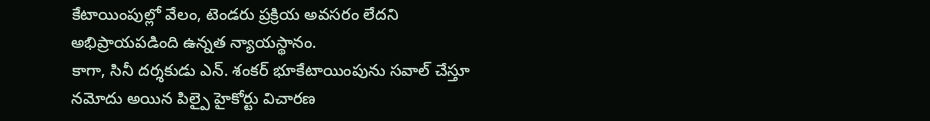కేటాయింపుల్లో వేలం, టెండరు ప్రక్రియ అవసరం లేదని అభిప్రాయపడింది ఉన్నత న్యాయస్థానం.
కాగా, సినీ దర్శకుడు ఎన్. శంకర్ భూకేటాయింపును సవాల్ చేస్తూ నమోదు అయిన పిల్పై హైకోర్టు విచారణ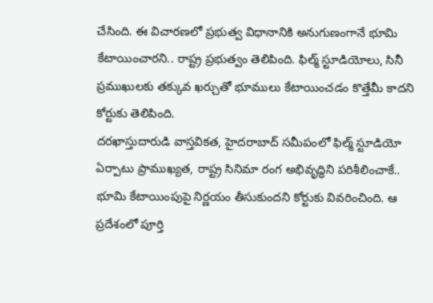చేసింది. ఈ విచారణలో ప్రభుత్వ విధానానికి అనుగుణంగానే భూమి కేటాయించారని.. రాష్ట్ర ప్రభుత్వం తెలిపింది. ఫిల్మ్ స్టూడియోలు, సినీ ప్రముఖులకు తక్కువ ఖర్చుతో భూములు కేటాయించడం కొత్తేమీ కాదని కోర్టుకు తెలిపింది.
దరఖాస్తుదారుడి వాస్తవికత, హైదరాబాద్ సమీపంలో ఫిల్మ్ స్టూడియో ఏర్పాటు ప్రాముఖ్యత, రాష్ట్ర సినిమా రంగ అభివృద్ధిని పరిశీలించాకే.. భూమి కేటాయింపుపై నిర్ణయం తీసుకుందని కోర్టుకు వివరించింది. ఆ ప్రదేశంలో పూర్తి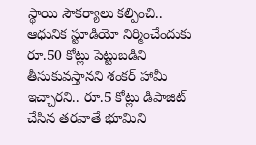స్థాయి సౌకర్యాలు కల్పించి.. ఆధునిక స్టూడియో నిర్మించేందుకు రూ.50 కోట్లు పెట్టుబడిని తీసుకువస్తానని శంకర్ హామీ ఇచ్చారని.. రూ.5 కోట్లు డిపాజిట్ చేసిన తరవాతే భూమిని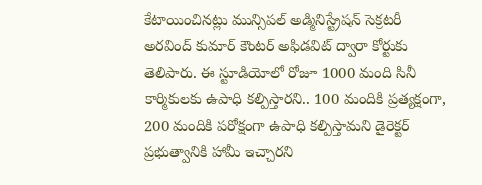కేటాయించినట్లు మున్సిపల్ అడ్మినిస్ట్రేషన్ సెక్రటరీ అరవింద్ కుమార్ కౌంటర్ అఫిడవిట్ ద్వారా కోర్టుకు తెలిపారు. ఈ స్టూడియోలో రోజూ 1000 మంది సినీ కార్మికులకు ఉపాధి కల్పిస్తారని.. 100 మందికి ప్రత్యక్షంగా, 200 మందికి పరోక్షంగా ఉపాధి కల్పిస్తామని డైరెక్టర్ ప్రభుత్వానికి హామీ ఇచ్చారని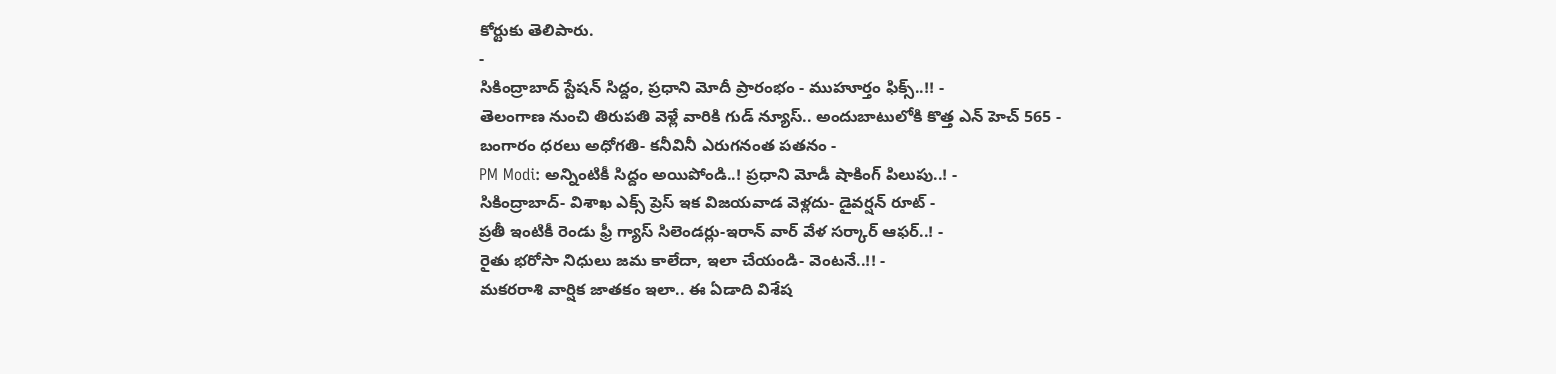కోర్టుకు తెలిపారు.
-
సికింద్రాబాద్ స్టేషన్ సిద్దం, ప్రధాని మోదీ ప్రారంభం - ముహూర్తం ఫిక్స్..!! -
తెలంగాణ నుంచి తిరుపతి వెళ్లే వారికి గుడ్ న్యూస్.. అందుబాటులోకి కొత్త ఎన్ హెచ్ 565 -
బంగారం ధరలు అధోగతి- కనీవినీ ఎరుగనంత పతనం -
PM Modi: అన్నింటికీ సిద్దం అయిపోండి..! ప్రధాని మోడీ షాకింగ్ పిలుపు..! -
సికింద్రాబాద్- విశాఖ ఎక్స్ ప్రెస్ ఇక విజయవాడ వెళ్లదు- డైవర్షన్ రూట్ -
ప్రతీ ఇంటికీ రెండు ఫ్రీ గ్యాస్ సిలెండర్లు-ఇరాన్ వార్ వేళ సర్కార్ ఆఫర్..! -
రైతు భరోసా నిధులు జమ కాలేదా, ఇలా చేయండి- వెంటనే..!! -
మకరరాశి వార్షిక జాతకం ఇలా.. ఈ ఏడాది విశేష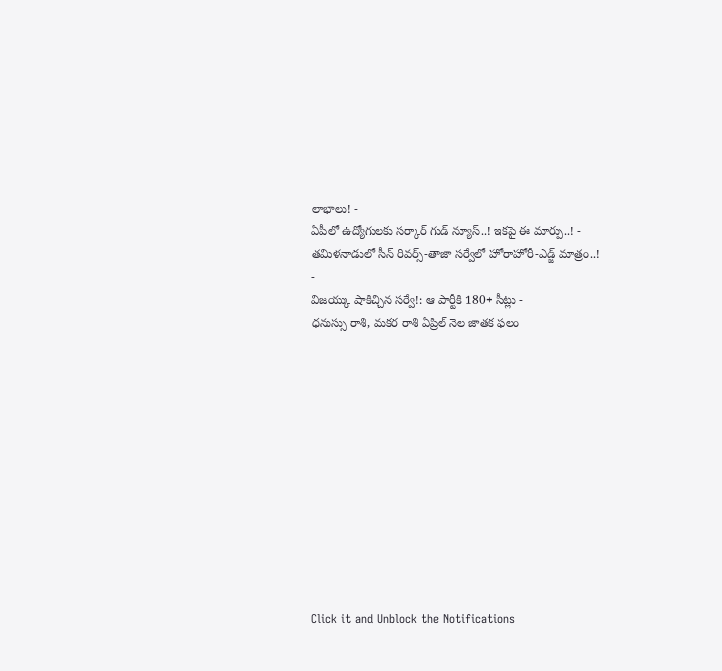లాభాలు! -
ఏపీలో ఉద్యోగులకు సర్కార్ గుడ్ న్యూస్..! ఇకపై ఈ మార్పు..! -
తమిళనాడులో సీన్ రివర్స్-తాజా సర్వేలో హోరాహోరీ-ఎడ్జ్ మాత్రం..! -
విజయ్కు షాకిచ్చిన సర్వే!: ఆ పార్టీకి 180+ సీట్లు -
ధనుస్సు రాశి, మకర రాశి ఏప్రిల్ నెల జాతక ఫలం












Click it and Unblock the Notifications